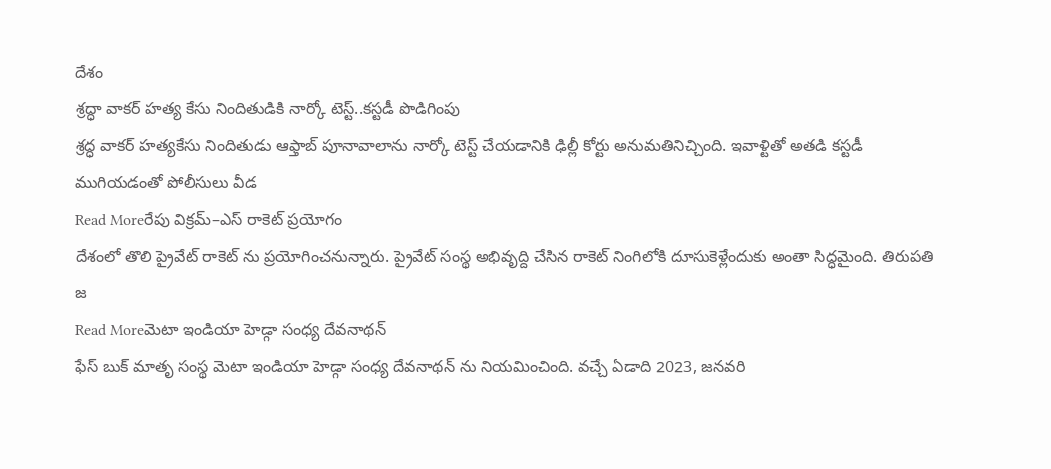దేశం
శ్రద్ధా వాకర్ హత్య కేసు నిందితుడికి నార్కో టెస్ట్..కస్టడీ పొడిగింపు
శ్రద్ధ వాకర్ హత్యకేసు నిందితుడు ఆఫ్తాబ్ పూనావాలాను నార్కో టెస్ట్ చేయడానికి ఢిల్లీ కోర్టు అనుమతినిచ్చింది. ఇవాళ్టితో అతడి కస్టడీ ముగియడంతో పోలీసులు వీడ
Read Moreరేపు విక్రమ్–ఎస్ రాకెట్ ప్రయోగం
దేశంలో తొలి ప్రైవేట్ రాకెట్ ను ప్రయోగించనున్నారు. ప్రైవేట్ సంస్థ అభివృద్ది చేసిన రాకెట్ నింగిలోకి దూసుకెళ్లేందుకు అంతా సిద్ధమైంది. తిరుపతి జ
Read Moreమెటా ఇండియా హెడ్గా సంధ్య దేవనాథన్
ఫేస్ బుక్ మాతృ సంస్థ మెటా ఇండియా హెడ్గా సంధ్య దేవనాథన్ ను నియమించింది. వచ్చే ఏడాది 2023, జనవరి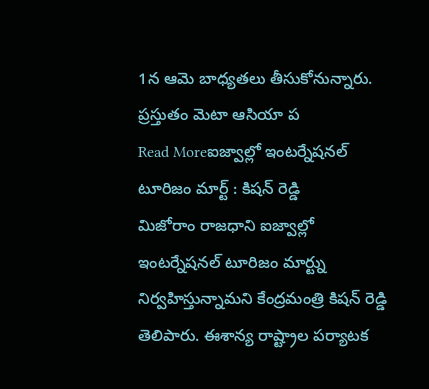1న ఆమె బాధ్యతలు తీసుకోనున్నారు. ప్రస్తుతం మెటా ఆసియా ప
Read Moreఐజ్వాల్లో ఇంటర్నేషనల్ టూరిజం మార్ట్ : కిషన్ రెడ్డి
మిజోరాం రాజధాని ఐజ్వాల్లో ఇంటర్నేషనల్ టూరిజం మార్ట్ను నిర్వహిస్తున్నామని కేంద్రమంత్రి కిషన్ రెడ్డి తెలిపారు. ఈశాన్య రాష్ట్రాల పర్యాటక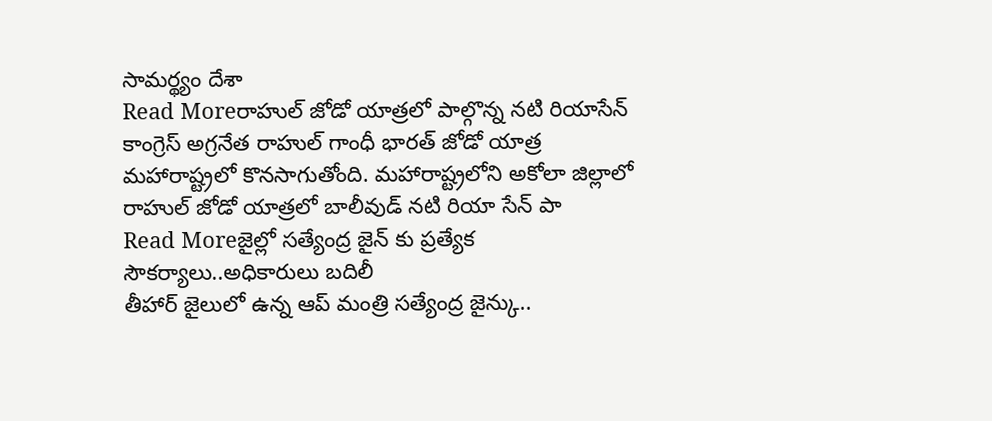సామర్థ్యం దేశా
Read Moreరాహుల్ జోడో యాత్రలో పాల్గొన్న నటి రియాసేన్
కాంగ్రెస్ అగ్రనేత రాహుల్ గాంధీ భారత్ జోడో యాత్ర మహారాష్ట్రలో కొనసాగుతోంది. మహారాష్ట్రలోని అకోలా జిల్లాలో రాహుల్ జోడో యాత్రలో బాలీవుడ్ నటి రియా సేన్ పా
Read Moreజైల్లో సత్యేంద్ర జైన్ కు ప్రత్యేక సౌకర్యాలు..అధికారులు బదిలీ
తీహార్ జైలులో ఉన్న ఆప్ మంత్రి సత్యేంద్ర జైన్కు..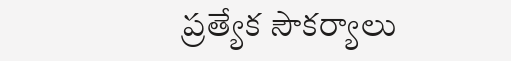ప్రత్యేక సౌకర్యాలు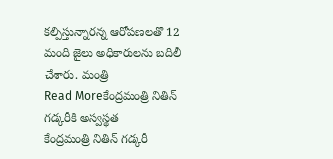కల్పిస్తున్నారన్న ఆరోపణలతొ 12 మంది జైలు అధికారులను బదిలీ చేశారు. మంత్రి
Read Moreకేంద్రమంత్రి నితిన్ గడ్కరీకి అస్వస్థత
కేంద్రమంత్రి నితిన్ గడ్కరీ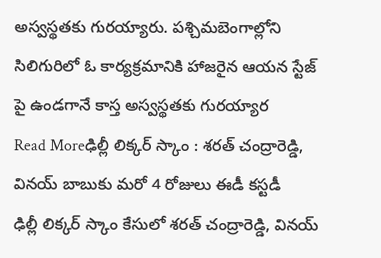అస్వస్థతకు గురయ్యారు. పశ్చిమబెంగాల్లోని సిలిగురిలో ఓ కార్యక్రమానికి హాజరైన ఆయన స్టేజ్ పై ఉండగానే కాస్త అస్వస్థతకు గురయ్యార
Read Moreఢిల్లీ లిక్కర్ స్కాం : శరత్ చంద్రారెడ్డి, వినయ్ బాబుకు మరో 4 రోజులు ఈడీ కస్టడీ
ఢిల్లీ లిక్కర్ స్కాం కేసులో శరత్ చంద్రారెడ్డి, వినయ్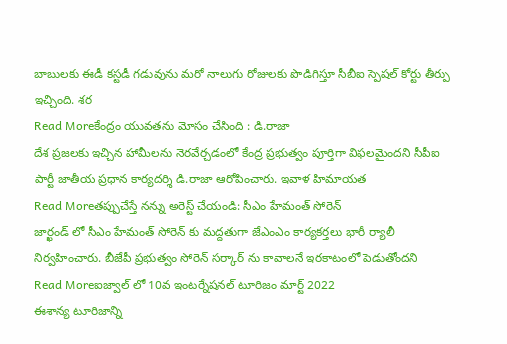బాబులకు ఈడీ కస్టడీ గడువును మరో నాలుగు రోజులకు పొడిగిస్తూ సీబీఐ స్పెషల్ కోర్టు తీర్పు ఇచ్చింది. శర
Read Moreకేంద్రం యువతను మోసం చేసింది : డి.రాజా
దేశ ప్రజలకు ఇచ్చిన హామీలను నెరవేర్చడంలో కేంద్ర ప్రభుత్వం పూర్తిగా విఫలమైందని సీపీఐ పార్టీ జాతీయ ప్రధాన కార్యదర్శి డి.రాజా ఆరోపించారు. ఇవాళ హిమాయత
Read Moreతప్పుచేస్తే నన్ను అరెస్ట్ చేయండి: సీఎం హేమంత్ సోరెన్
జార్ఖండ్ లో సీఎం హేమంత్ సోరెన్ కు మద్దతుగా జేఎంఎం కార్యకర్తలు భారీ ర్యాలీ నిర్వహించారు. బీజేపీ ప్రభుత్వం సోరెన్ సర్కార్ ను కావాలనే ఇరకాటంలో పెడుతోందని
Read Moreఐజ్వాల్ లో 10వ ఇంటర్నేషనల్ టూరిజం మార్ట్ 2022
ఈశాన్య టూరిజాన్ని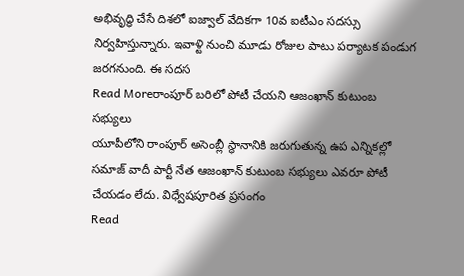అభివృద్ధి చేసే దిశలో ఐజ్వాల్ వేదికగా 10వ ఐటీఎం సదస్సు నిర్వహిస్తున్నారు. ఇవాళ్టి నుంచి మూడు రోజుల పాటు పర్యాటక పండుగ జరగనుంది. ఈ సదస
Read Moreరాంపూర్ బరిలో పోటీ చేయని ఆజంఖాన్ కుటుంబ సభ్యులు
యూపీలోని రాంపూర్ అసెంబ్లీ స్థానానికి జరుగుతున్న ఉప ఎన్నికల్లో సమాజ్ వాదీ పార్టీ నేత ఆజంఖాన్ కుటుంబ సభ్యులు ఎవరూ పోటీ చేయడం లేదు. విధ్వేషపూరిత ప్రసంగం
Read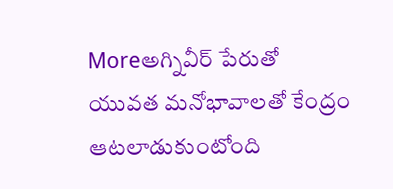Moreఅగ్నివీర్ పేరుతో యువత మనోభావాలతో కేంద్రం ఆటలాడుకుంటోంది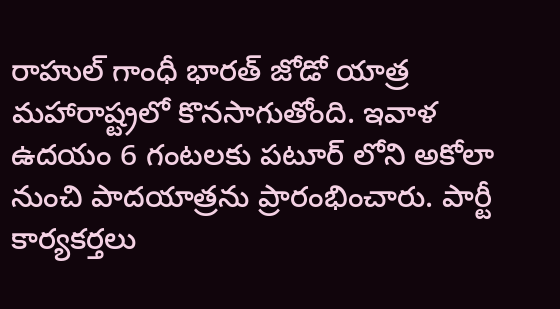రాహుల్ గాంధీ భారత్ జోడో యాత్ర మహారాష్ట్రలో కొనసాగుతోంది. ఇవాళ ఉదయం 6 గంటలకు పటూర్ లోని అకోలా నుంచి పాదయాత్రను ప్రారంభించారు. పార్టీ కార్యకర్తలు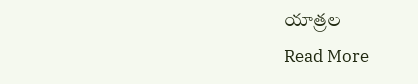యాత్రల
Read More